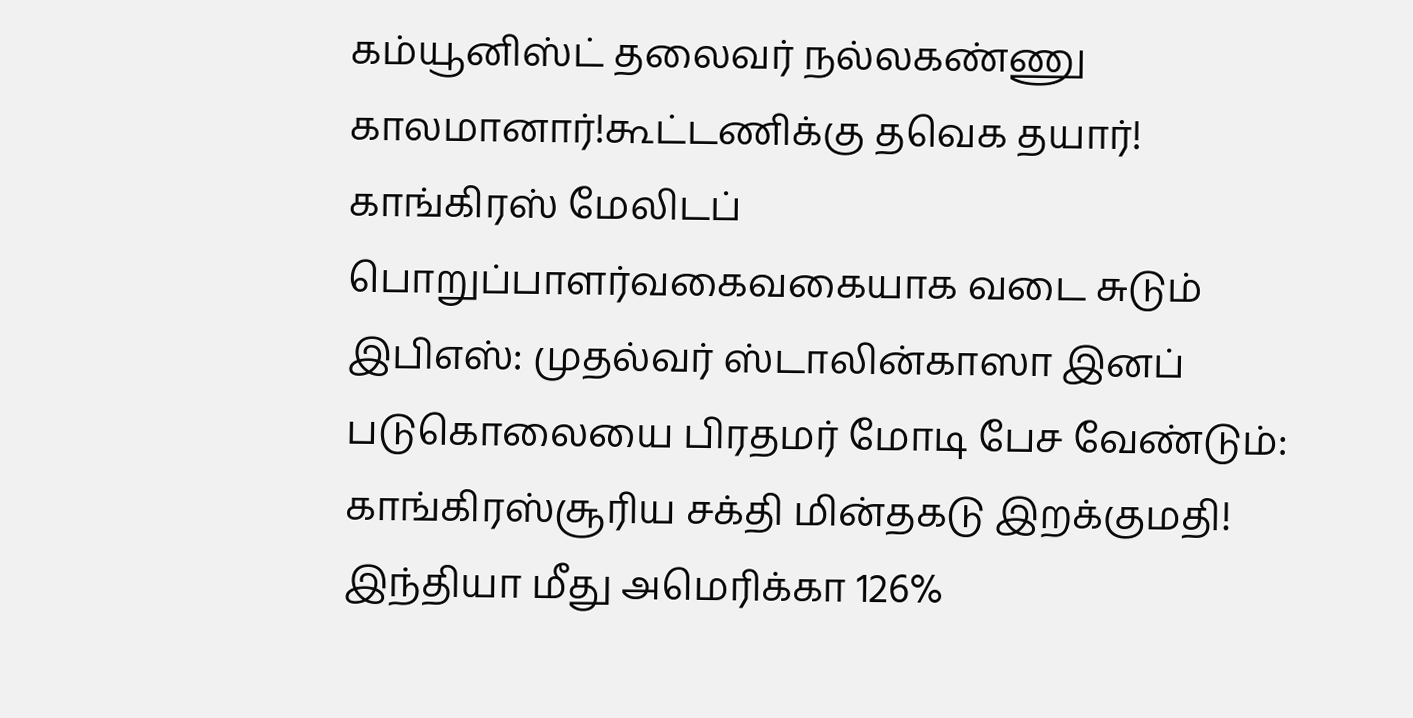கம்யூனிஸ்ட் தலைவர் நல்லகண்ணு காலமானார்!கூட்டணிக்கு தவெக தயார்! காங்கிரஸ் மேலிடப் பொறுப்பாளர்வகைவகையாக வடை சுடும் இபிஎஸ்: முதல்வர் ஸ்டாலின்காஸா இனப் படுகொலையை பிரதமர் மோடி பேச வேண்டும்: காங்கிரஸ்சூரிய சக்தி மின்தகடு இறக்குமதி! இந்தியா மீது அமெரிக்கா 126%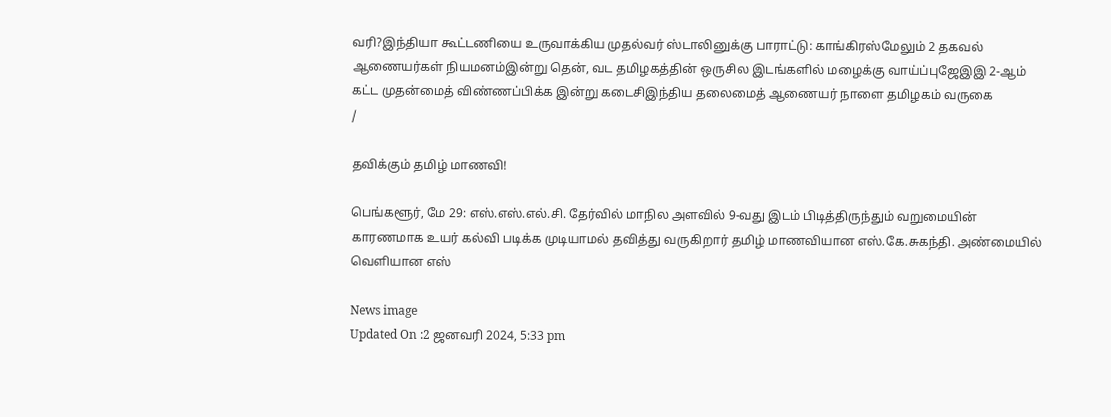வரி?இந்தியா கூட்டணியை உருவாக்கிய முதல்வர் ஸ்டாலினுக்கு பாராட்டு: காங்கிரஸ்மேலும் 2 தகவல் ஆணையர்கள் நியமனம்இன்று தென், வட தமிழகத்தின் ஒருசில இடங்களில் மழைக்கு வாய்ப்புஜேஇஇ 2-ஆம் கட்ட முதன்மைத் விண்ணப்பிக்க இன்று கடைசிஇந்திய தலைமைத் ஆணையர் நாளை தமிழகம் வருகை
/

தவிக்கும் தமிழ் மாணவி!

பெங்களூர், மே 29: எஸ்.எஸ்.எல்.சி. தேர்வில் மாநில அளவில் 9-வது இடம் பிடித்திருந்தும் வறுமையின் காரணமாக உயர் கல்வி படிக்க முடியாமல் தவித்து வருகிறார் தமிழ் மாணவியான எஸ்.கே.சுகந்தி. அண்மையில் வெளியான எஸ்

News image
Updated On :2 ஜனவரி 2024, 5:33 pm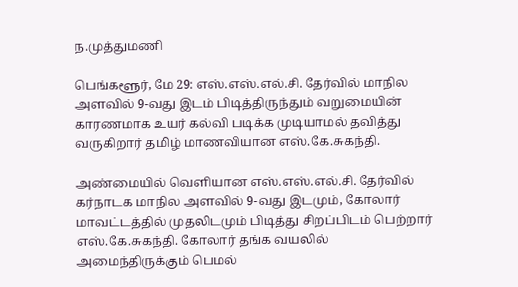ந.முத்துமணி

பெங்களூர், மே 29: எஸ்.எஸ்.எல்.சி. தேர்வில் மாநில அளவில் 9-வது இடம் பிடித்திருந்தும் வறுமையின் காரணமாக உயர் கல்வி படிக்க முடியாமல் தவித்து வருகிறார் தமிழ் மாணவியான எஸ்.கே.சுகந்தி.

அண்மையில் வெளியான எஸ்.எஸ்.எல்.சி. தேர்வில் கர்நாடக மாநில அளவில் 9-வது இடமும், கோலார் மாவட்டத்தில் முதலிடமும் பிடித்து சிறப்பிடம் பெற்றார் எஸ்.கே.சுகந்தி. கோலார் தங்க வயலில் அமைந்திருக்கும் பெமல்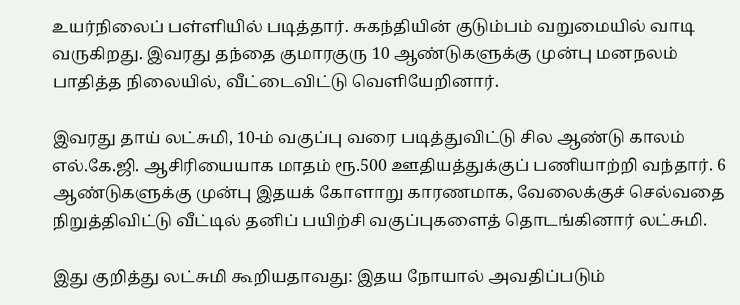உயர்நிலைப் பள்ளியில் படித்தார். சுகந்தியின் குடும்பம் வறுமையில் வாடி வருகிறது. இவரது தந்தை குமாரகுரு 10 ஆண்டுகளுக்கு முன்பு மனநலம் பாதித்த நிலையில், வீட்டைவிட்டு வெளியேறினார்.

இவரது தாய் லட்சுமி, 10-ம் வகுப்பு வரை படித்துவிட்டு சில ஆண்டு காலம் எல்.கே.ஜி. ஆசிரியையாக மாதம் ரூ.500 ஊதியத்துக்குப் பணியாற்றி வந்தார். 6 ஆண்டுகளுக்கு முன்பு இதயக் கோளாறு காரணமாக, வேலைக்குச் செல்வதை நிறுத்திவிட்டு வீட்டில் தனிப் பயிற்சி வகுப்புகளைத் தொடங்கினார் லட்சுமி.

இது குறித்து லட்சுமி கூறியதாவது: இதய நோயால் அவதிப்படும்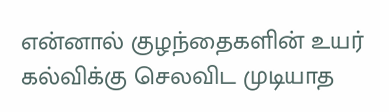என்னால் குழந்தைகளின் உயர் கல்விக்கு செலவிட முடியாத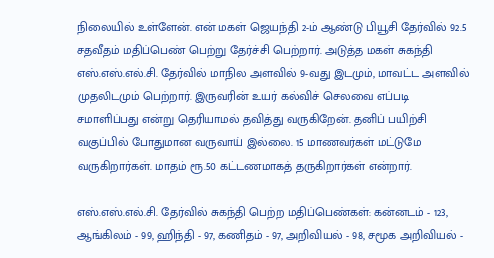நிலையில் உள்ளேன். என் மகள் ஜெயந்தி 2-ம் ஆண்டு பியூசி தேர்வில் 92.5 சதவீதம் மதிப்பெண் பெற்று தேர்ச்சி பெற்றார். அடுத்த மகள் சுகந்தி எஸ்.எஸ்.எல்.சி. தேர்வில் மாநில அளவில் 9-வது இடமும், மாவட்ட அளவில் முதலிடமும் பெற்றார். இருவரின் உயர் கல்விச் செலவை எப்படி சமாளிப்பது என்று தெரியாமல் தவித்து வருகிறேன். தனிப் பயிற்சி வகுப்பில் போதுமான வருவாய் இல்லை. 15 மாணவர்கள் மட்டுமே வருகிறார்கள். மாதம் ரூ.50 கட்டணமாகத் தருகிறார்கள் என்றார்.

எஸ்.எஸ்.எல்.சி. தேர்வில் சுகந்தி பெற்ற மதிப்பெண்கள்: கன்னடம் - 123, ஆங்கிலம் - 99, ஹிந்தி - 97, கணிதம் - 97, அறிவியல் - 98, சமூக அறிவியல் -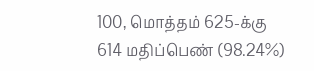100, மொத்தம் 625-க்கு 614 மதிப்பெண் (98.24%)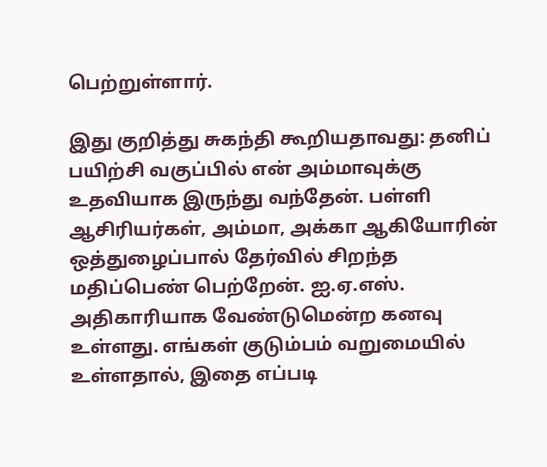பெற்றுள்ளார்.

இது குறித்து சுகந்தி கூறியதாவது: தனிப் பயிற்சி வகுப்பில் என் அம்மாவுக்கு உதவியாக இருந்து வந்தேன். பள்ளி ஆசிரியர்கள், அம்மா, அக்கா ஆகியோரின் ஒத்துழைப்பால் தேர்வில் சிறந்த மதிப்பெண் பெற்றேன். ஐ.ஏ.எஸ். அதிகாரியாக வேண்டுமென்ற கனவு உள்ளது. எங்கள் குடும்பம் வறுமையில் உள்ளதால், இதை எப்படி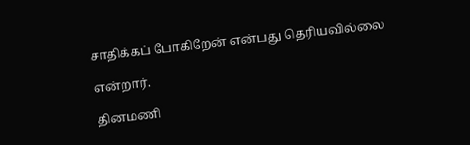சாதிக்கப் போகிறேன் என்பது தெரியவில்லை

என்றார்.

தினமணி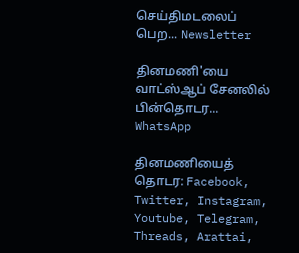செய்திமடலைப் பெற... Newsletter

தினமணி'யை வாட்ஸ்ஆப் சேனலில் பின்தொடர... WhatsApp

தினமணியைத் தொடர: Facebook, Twitter, Instagram, Youtube, Telegram, Threads, Arattai,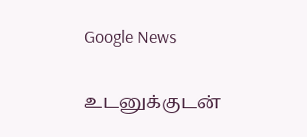Google News

உடனுக்குடன்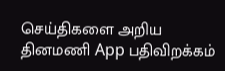செய்திகளை அறிய தினமணி App பதிவிறக்கம்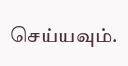செய்யவும்.